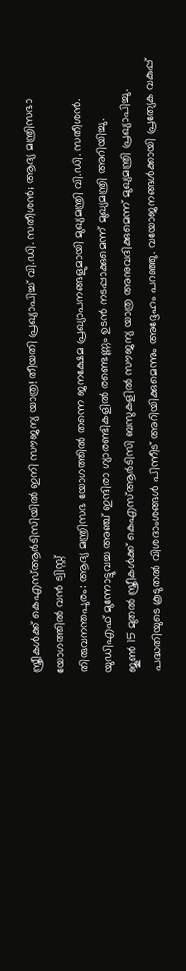സ്ത്രീകൾക്ക് കെഎസ്ആർടിസിയിൽ ഇനി സൗജന്യ യാത്ര! തീയതി പ്രഖ്യാപിച്ച് വി.ഡി. സതീശൻ; ആദ്യ മന്ത്രിസഭാ യോഗത്തിൽ വൻ ട്വിസ്റ്റ്
തിരുവനന്തപുരം: ആദ്യ മന്ത്രിസഭ യോഗത്തിൽ തന്നെ ജനക്ഷേമ പ്രഖ്യാപനങ്ങളുമായി മുഖ്യമന്ത്രി വി.ഡി. സതീശൻ. യുഡിഎഫ് മുന്നോട്ടുവച്ച അഞ്ച് ഇന്ദിരാ ഗ്യാരണ്ടികളിൽ രണ്ടെണ്ണം ഉടൻ നടപ്പാക്കുമെന്ന് മുഖ്യമന്ത്രി അറിയിച്ചു.
ജൂൺ 15 മുതൽ സ്ത്രീകൾക്ക് കെഎസ്ആർടിസി ബസുകളിൽ സൗജന്യ യാത്ര അനുവദിക്കുമെന്ന് മുഖ്യമന്ത്രി പ്രഖ്യാപിച്ചു. പദ്ധതിയുടെ കൂടുതൽ വിശദാംശങ്ങൾ പിന്നീട് അറിയിക്കുമെന്നും അദ്ദേഹം പറഞ്ഞു. വയോജനങ്ങൾക്കായി പ്രത്യേക വകുപ്പ്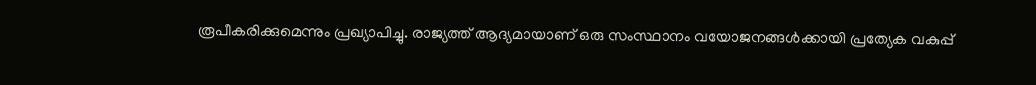രൂപീകരിക്കുമെന്നും പ്രഖ്യാപിച്ചു. രാജ്യത്ത് ആദ്യമായാണ് ഒരു സംസ്ഥാനം വയോജനങ്ങൾക്കായി പ്രത്യേക വകുപ്പ്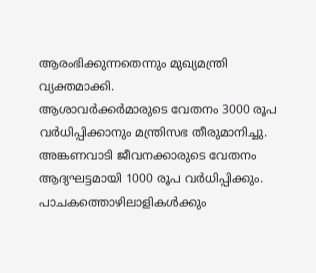ആരംഭിക്കുന്നതെന്നും മുഖ്യമന്ത്രി വ്യക്തമാക്കി.
ആശാവർക്കർമാരുടെ വേതനം 3000 രൂപ വർധിപ്പിക്കാനും മന്ത്രിസഭ തീരുമാനിച്ചു. അങ്കണവാടി ജീവനക്കാരുടെ വേതനം ആദ്യഘട്ടമായി 1000 രൂപ വർധിപ്പിക്കും. പാചകത്തൊഴിലാളികൾക്കും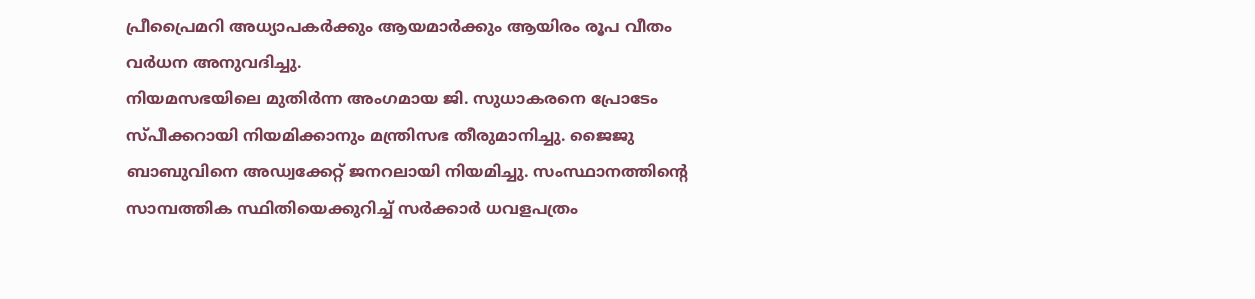പ്രീപ്രൈമറി അധ്യാപകർക്കും ആയമാർക്കും ആയിരം രൂപ വീതം വർധന അനുവദിച്ചു.
നിയമസഭയിലെ മുതിർന്ന അംഗമായ ജി. സുധാകരനെ പ്രോടേം സ്പീക്കറായി നിയമിക്കാനും മന്ത്രിസഭ തീരുമാനിച്ചു. ജൈജു ബാബുവിനെ അഡ്വക്കേറ്റ് ജനറലായി നിയമിച്ചു. സംസ്ഥാനത്തിന്റെ സാമ്പത്തിക സ്ഥിതിയെക്കുറിച്ച് സർക്കാർ ധവളപത്രം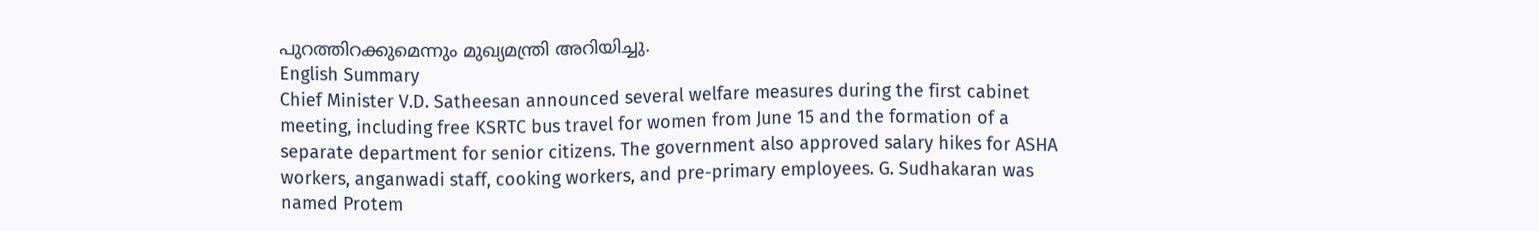പുറത്തിറക്കുമെന്നും മുഖ്യമന്ത്രി അറിയിച്ചു.
English Summary
Chief Minister V.D. Satheesan announced several welfare measures during the first cabinet meeting, including free KSRTC bus travel for women from June 15 and the formation of a separate department for senior citizens. The government also approved salary hikes for ASHA workers, anganwadi staff, cooking workers, and pre-primary employees. G. Sudhakaran was named Protem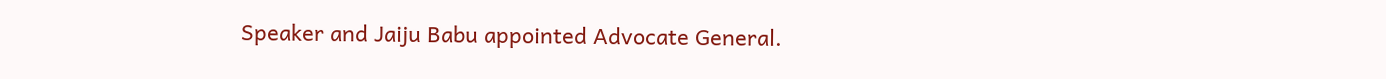Speaker and Jaiju Babu appointed Advocate General.